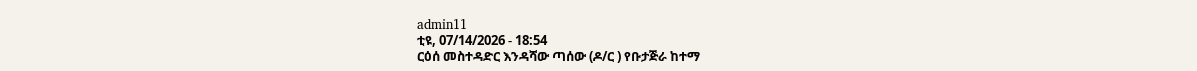admin11
ቲዩ, 07/14/2026 - 18:54
ርዕሰ መስተዳድር እንዳሻው ጣሰው (ዶ/ር ) የቡታጅራ ከተማ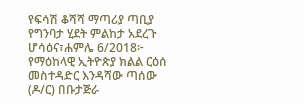የፍሳሽ ቆሻሻ ማጣሪያ ጣቢያ የግንባታ ሂደት ምልከታ አደረጉ
ሆሳዕና፣ሐምሌ 6/2018፦ የማዕከላዊ ኢትዮጵያ ክልል ርዕሰ
መስተዳድር እንዳሻው ጣሰው (ዶ/ር) በቡታጅራ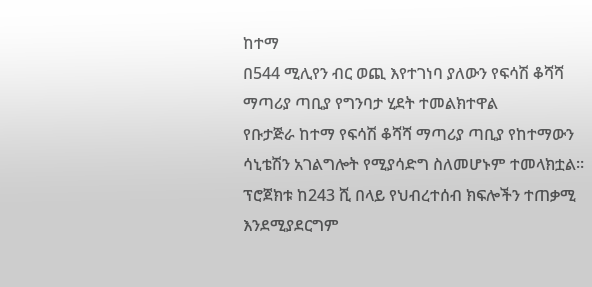ከተማ
በ544 ሚሊየን ብር ወጪ እየተገነባ ያለውን የፍሳሽ ቆሻሻ
ማጣሪያ ጣቢያ የግንባታ ሂደት ተመልክተዋል
የቡታጅራ ከተማ የፍሳሽ ቆሻሻ ማጣሪያ ጣቢያ የከተማውን
ሳኒቴሽን አገልግሎት የሚያሳድግ ስለመሆኑም ተመላክቷል።
ፕሮጀክቱ ከ243 ሺ በላይ የህብረተሰብ ክፍሎችን ተጠቃሚ
እንደሚያደርግም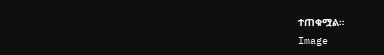ተጠቁሟል።
Image